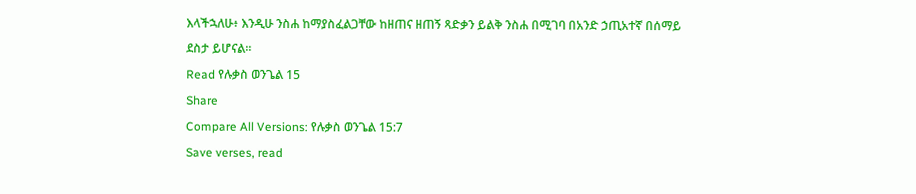እላችኋለሁ፥ እንዲሁ ንስሐ ከማያስፈልጋቸው ከዘጠና ዘጠኝ ጻድቃን ይልቅ ንስሐ በሚገባ በአንድ ኃጢአተኛ በሰማይ ደስታ ይሆናል።
Read የሉቃስ ወንጌል 15
Share
Compare All Versions: የሉቃስ ወንጌል 15:7
Save verses, read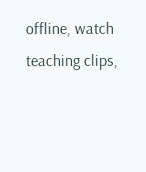offline, watch teaching clips,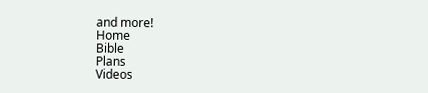and more!
Home
Bible
Plans
Videos